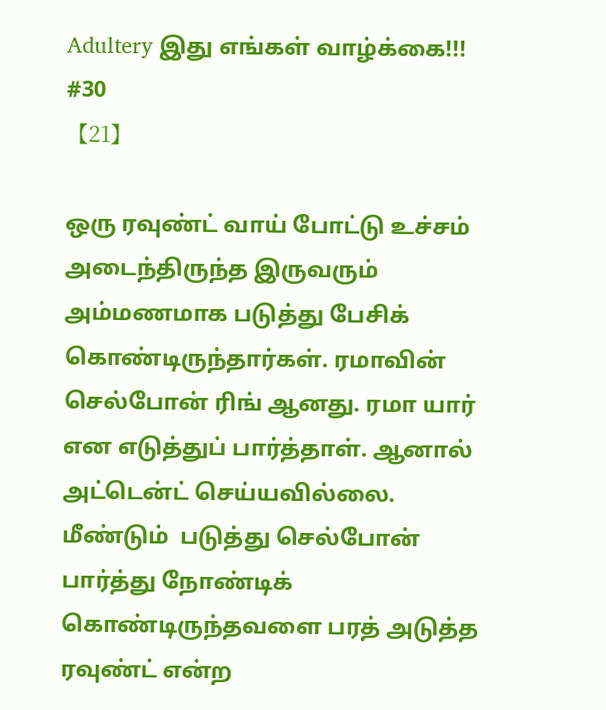Adultery இது எங்கள் வாழ்க்கை!!!
#30
【21】

ஒரு ரவுண்ட் வாய் போட்டு உச்சம் அடைந்திருந்த இருவரும் அம்மணமாக படுத்து பேசிக் கொண்டிருந்தார்கள். ரமாவின் செல்போன் ரிங் ஆனது. ரமா யார் என எடுத்துப் பார்த்தாள். ஆனால் அட்டென்ட் செய்யவில்லை. மீண்டும்  படுத்து செல்போன் பார்த்து நோண்டிக் கொண்டிருந்தவளை பரத் அடுத்த ரவுண்ட் என்ற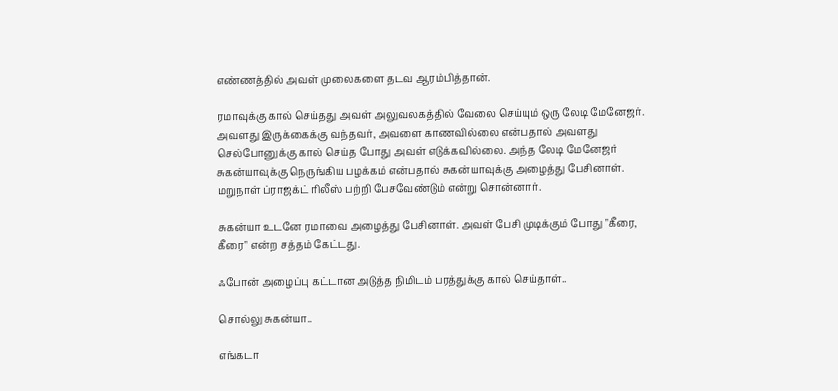எண்ணத்தில் அவள் முலைகளை தடவ ஆரம்பித்தான்.

ரமாவுக்கு கால் செய்தது அவள் அலுவலகத்தில் வேலை செய்யும் ஒரு லேடி மேனேஜர். அவளது இருக்கைக்கு வந்தவர், அவளை காணவில்லை என்பதால் அவளது செல்போனுக்கு கால் செய்த போது அவள் எடுக்கவில்லை. அந்த லேடி மேனேஜர் சுகன்யாவுக்கு நெருங்கிய பழக்கம் என்பதால் சுகன்யாவுக்கு அழைத்து பேசினாள். மறுநாள் ப்ராஜக்ட் ரிலீஸ் பற்றி பேசவேண்டும் என்று சொன்னார்.

சுகன்யா உடனே ரமாவை அழைத்து பேசினாள். அவள் பேசி முடிக்கும் போது "கீரை, கீரை" என்ற சத்தம் கேட்டது.

ஃபோன் அழைப்பு கட்டான அடுத்த நிமிடம் பரத்துக்கு கால் செய்தாள்..

சொல்லு சுகன்யா..

எங்கடா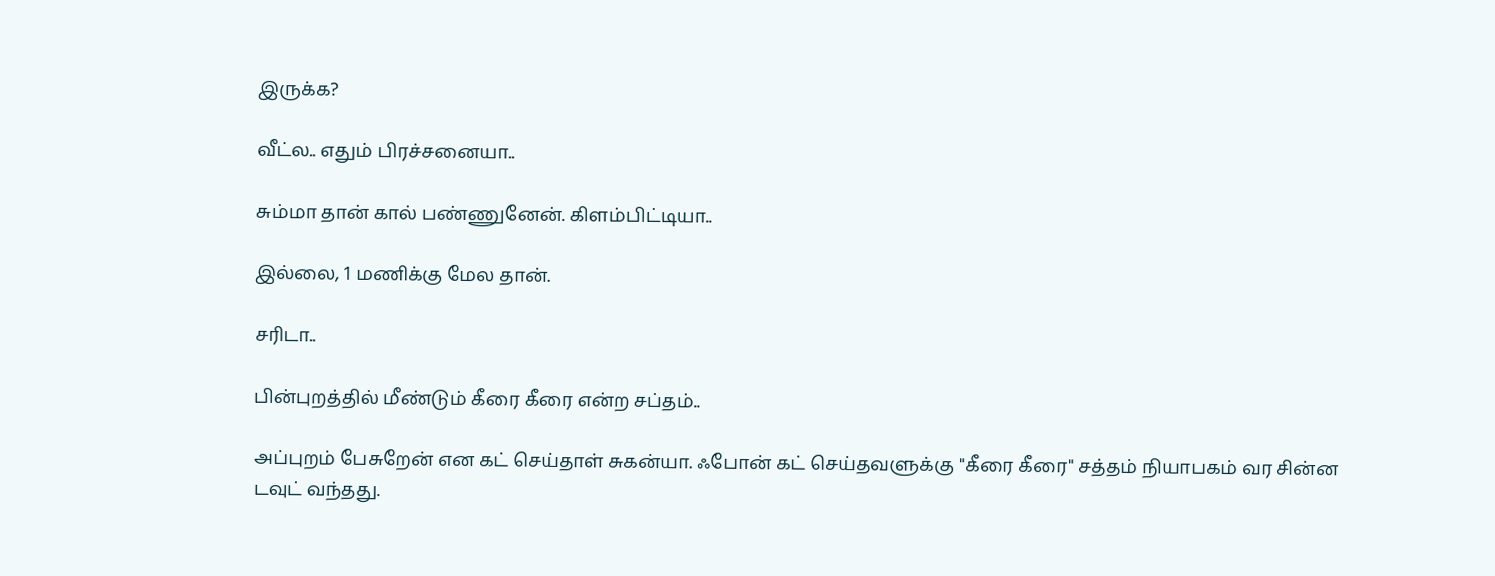இருக்க?

வீட்ல.. எதும் பிரச்சனையா..

சும்மா தான் கால் பண்ணுனேன். கிளம்பிட்டியா..

இல்லை, 1 மணிக்கு மேல தான்.

சரிடா..

பின்புறத்தில் மீண்டும் கீரை கீரை என்ற சப்தம்..

அப்புறம் பேசுறேன் என கட் செய்தாள் சுகன்யா. ஃபோன் கட் செய்தவளுக்கு "கீரை கீரை" சத்தம் நியாபகம் வர சின்ன டவுட் வந்தது.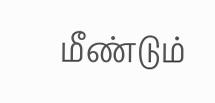மீண்டும்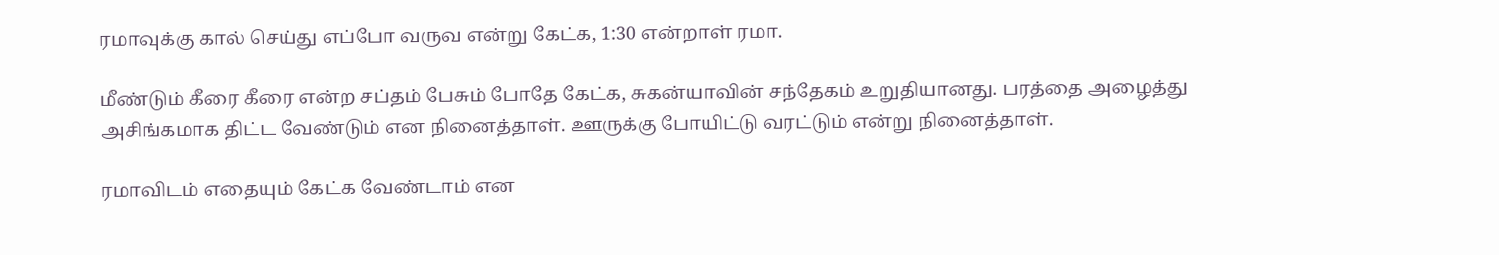ரமாவுக்கு கால் செய்து எப்போ வருவ என்று கேட்க, 1:30 என்றாள் ரமா.

மீண்டும் கீரை கீரை என்ற சப்தம் பேசும் போதே கேட்க, சுகன்யாவின் சந்தேகம் உறுதியானது. பரத்தை அழைத்து அசிங்கமாக திட்ட வேண்டும் என நினைத்தாள். ஊருக்கு போயிட்டு வரட்டும் என்று நினைத்தாள்.

ரமாவிடம் எதையும் கேட்க வேண்டாம் என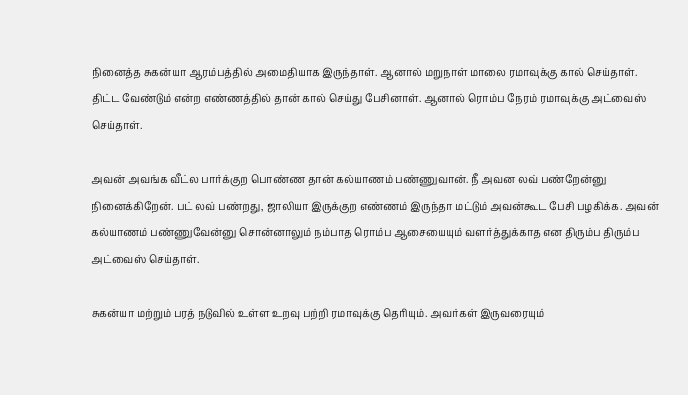நினைத்த சுகன்யா ஆரம்பத்தில் அமைதியாக இருந்தாள். ஆனால் மறுநாள் மாலை ரமாவுக்கு கால் செய்தாள். திட்ட வேண்டும் என்ற எண்ணத்தில் தான் கால் செய்து பேசினாள். ஆனால் ரொம்ப நேரம் ரமாவுக்கு அட்வைஸ் செய்தாள்.

அவன் அவங்க வீட்ல பார்க்குற பொண்ண தான் கல்யாணம் பண்ணுவான். நீ அவன லவ் பண்றேன்னு நினைக்கிறேன். பட் லவ் பண்றது, ஜாலியா இருக்குற எண்ணம் இருந்தா மட்டும் அவன்கூட பேசி பழகிக்க. அவன் கல்யாணம் பண்ணுவேன்னு சொன்னாலும் நம்பாத ரொம்ப ஆசையையும் வளர்த்துக்காத என திரும்ப திரும்ப அட்வைஸ் செய்தாள்.

சுகன்யா மற்றும் பரத் நடுவில் உள்ள உறவு பற்றி ரமாவுக்கு தெரியும். அவர்கள் இருவரையும்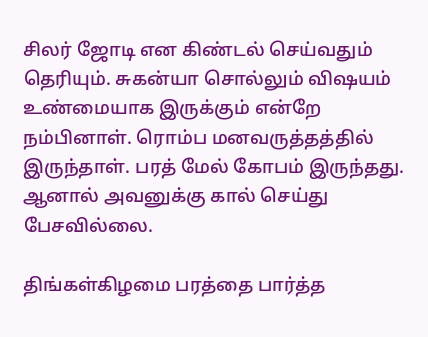சிலர் ஜோடி என கிண்டல் செய்வதும் தெரியும். சுகன்யா சொல்லும் விஷயம் உண்மையாக இருக்கும் என்றே நம்பினாள். ரொம்ப மனவருத்தத்தில் இருந்தாள். பரத் மேல் கோபம் இருந்தது. ஆனால் அவனுக்கு கால் செய்து பேசவில்லை.

திங்கள்கிழமை பரத்தை பார்த்த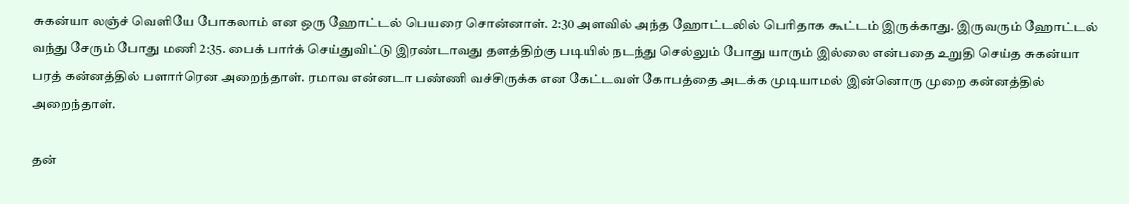சுகன்யா லஞ்ச் வெளியே போகலாம் என ஒரு ஹோட்டல் பெயரை சொன்னாள். 2:30 அளவில் அந்த ஹோட்டலில் பெரிதாக கூட்டம் இருக்காது. இருவரும் ஹோட்டல் வந்து சேரும் போது மணி 2:35. பைக் பார்க் செய்துவிட்டு இரண்டாவது தளத்திற்கு படியில் நடந்து செல்லும் போது யாரும் இல்லை என்பதை உறுதி செய்த சுகன்யா பரத் கன்னத்தில் பளார்ரென அறைந்தாள். ரமாவ என்னடா பண்ணி வச்சிருக்க என கேட்டவள் கோபத்தை அடக்க முடியாமல் இன்னொரு முறை கன்னத்தில் அறைந்தாள்.

தன்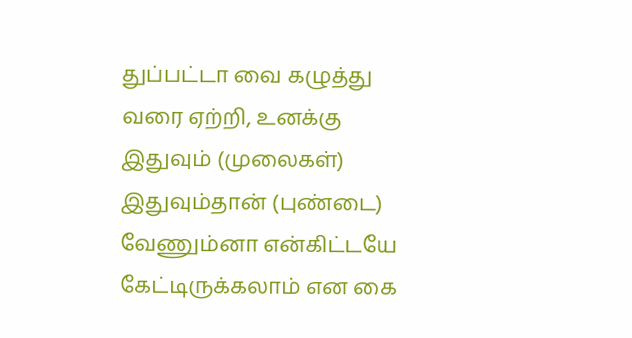துப்பட்டா வை கழுத்து வரை ஏற்றி, உனக்கு இதுவும் (முலைகள்) இதுவும்தான் (புண்டை) வேணும்னா என்கிட்டயே கேட்டிருக்கலாம் என கை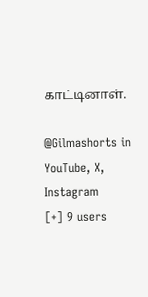காட்டினாள்.

@Gilmashorts in YouTube, X, Instagram
[+] 9 users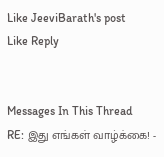Like JeeviBarath's post
Like Reply


Messages In This Thread
RE: இது எங்கள் வாழ்க்கை! -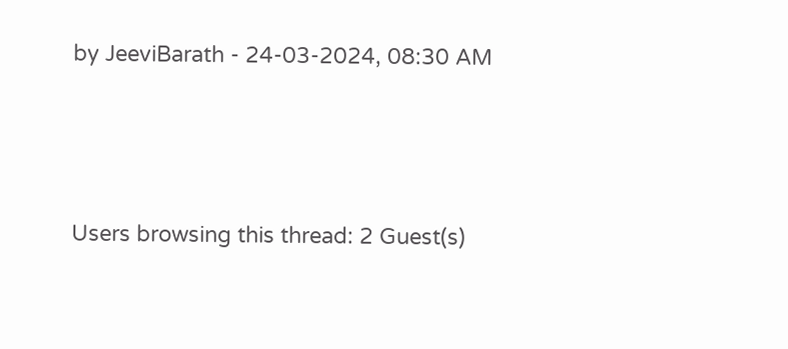by JeeviBarath - 24-03-2024, 08:30 AM



Users browsing this thread: 2 Guest(s)